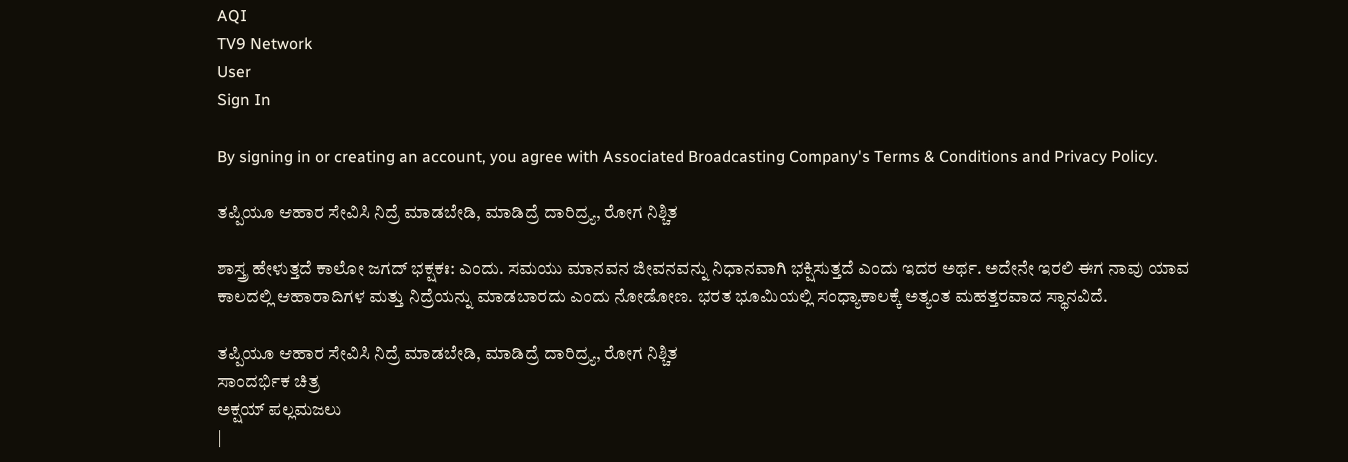AQI
TV9 Network
User
Sign In

By signing in or creating an account, you agree with Associated Broadcasting Company's Terms & Conditions and Privacy Policy.

ತಪ್ಪಿಯೂ ಆಹಾರ ಸೇವಿಸಿ ನಿದ್ರೆ ಮಾಡಬೇಡಿ, ಮಾಡಿದ್ರೆ ದಾರಿದ್ರ್ಯ, ರೋಗ ನಿಶ್ಚಿತ

ಶಾಸ್ತ್ರ ಹೇಳುತ್ತದೆ ಕಾಲೋ ಜಗದ್ ಭಕ್ಷಕಃ: ಎಂದು. ಸಮಯು ಮಾನವನ ಜೀವನವನ್ನು ನಿಧಾನವಾಗಿ ಭಕ್ಷಿಸುತ್ತದೆ ಎಂದು ಇದರ ಅರ್ಥ. ಅದೇನೇ ಇರಲಿ ಈಗ ನಾವು ಯಾವ ಕಾಲದಲ್ಲಿ ಆಹಾರಾದಿಗಳ ಮತ್ತು ನಿದ್ರೆಯನ್ನು ಮಾಡಬಾರದು ಎಂದು ನೋಡೋಣ. ಭರತ ಭೂಮಿಯಲ್ಲಿ ಸಂಧ್ಯಾಕಾಲಕ್ಕೆ ಅತ್ಯಂತ ಮಹತ್ತರವಾದ ಸ್ಥಾನವಿದೆ.

ತಪ್ಪಿಯೂ ಆಹಾರ ಸೇವಿಸಿ ನಿದ್ರೆ ಮಾಡಬೇಡಿ, ಮಾಡಿದ್ರೆ ದಾರಿದ್ರ್ಯ, ರೋಗ ನಿಶ್ಚಿತ
ಸಾಂದರ್ಭಿಕ ಚಿತ್ರ
ಅಕ್ಷಯ್ ಪಲ್ಲಮಜಲು
|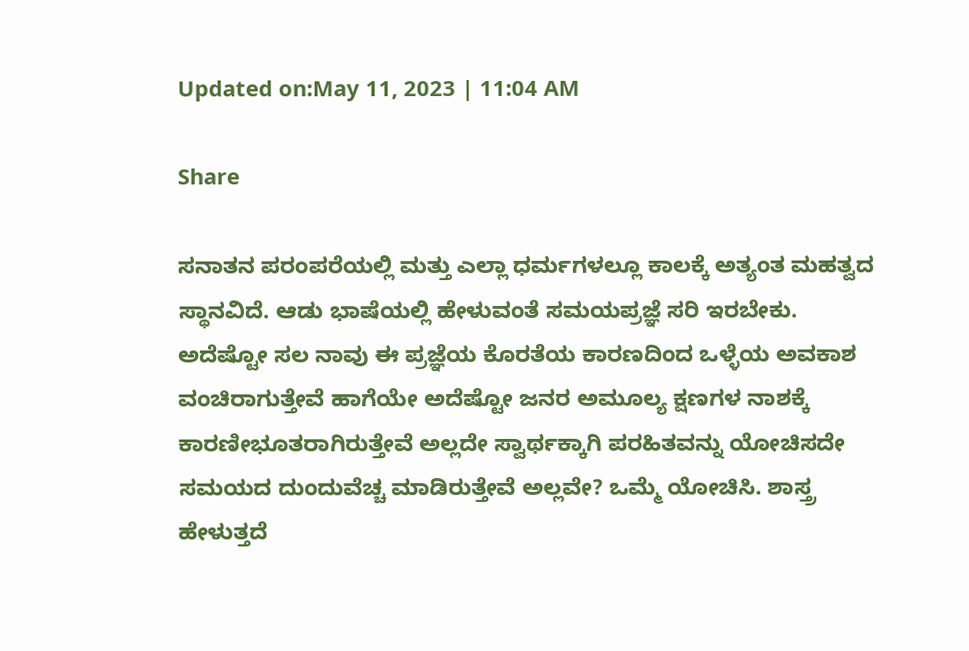Updated on:May 11, 2023 | 11:04 AM

Share

ಸನಾತನ ಪರಂಪರೆಯಲ್ಲಿ ಮತ್ತು ಎಲ್ಲಾ ಧರ್ಮಗಳಲ್ಲೂ ಕಾಲಕ್ಕೆ ಅತ್ಯಂತ ಮಹತ್ವದ ಸ್ಥಾನವಿದೆ. ಆಡು ಭಾಷೆಯಲ್ಲಿ ಹೇಳುವಂತೆ ಸಮಯಪ್ರಜ್ಞೆ ಸರಿ ಇರಬೇಕು. ಅದೆಷ್ಟೋ ಸಲ ನಾವು ಈ ಪ್ರಜ್ಞೆಯ ಕೊರತೆಯ ಕಾರಣದಿಂದ ಒಳ್ಳೆಯ ಅವಕಾಶ ವಂಚಿರಾಗುತ್ತೇವೆ ಹಾಗೆಯೇ ಅದೆಷ್ಟೋ ಜನರ ಅಮೂಲ್ಯ ಕ್ಷಣಗಳ ನಾಶಕ್ಕೆ ಕಾರಣೀಭೂತರಾಗಿರುತ್ತೇವೆ ಅಲ್ಲದೇ ಸ್ವಾರ್ಥಕ್ಕಾಗಿ ಪರಹಿತವನ್ನು ಯೋಚಿಸದೇ ಸಮಯದ ದುಂದುವೆಚ್ಚ ಮಾಡಿರುತ್ತೇವೆ ಅಲ್ಲವೇ? ಒಮ್ಮೆ ಯೋಚಿಸಿ. ಶಾಸ್ತ್ರ ಹೇಳುತ್ತದೆ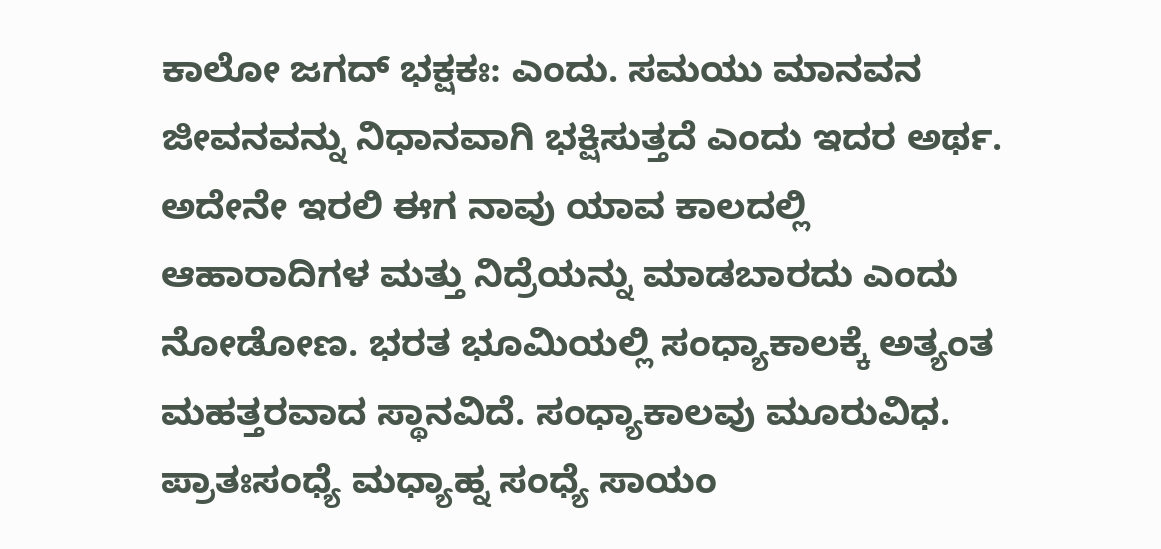ಕಾಲೋ ಜಗದ್ ಭಕ್ಷಕಃ: ಎಂದು. ಸಮಯು ಮಾನವನ ಜೀವನವನ್ನು ನಿಧಾನವಾಗಿ ಭಕ್ಷಿಸುತ್ತದೆ ಎಂದು ಇದರ ಅರ್ಥ. ಅದೇನೇ ಇರಲಿ ಈಗ ನಾವು ಯಾವ ಕಾಲದಲ್ಲಿ ಆಹಾರಾದಿಗಳ ಮತ್ತು ನಿದ್ರೆಯನ್ನು ಮಾಡಬಾರದು ಎಂದು ನೋಡೋಣ. ಭರತ ಭೂಮಿಯಲ್ಲಿ ಸಂಧ್ಯಾಕಾಲಕ್ಕೆ ಅತ್ಯಂತ ಮಹತ್ತರವಾದ ಸ್ಥಾನವಿದೆ. ಸಂಧ್ಯಾಕಾಲವು ಮೂರುವಿಧ. ಪ್ರಾತಃಸಂಧ್ಯೆ ಮಧ್ಯಾಹ್ನ ಸಂಧ್ಯೆ ಸಾಯಂ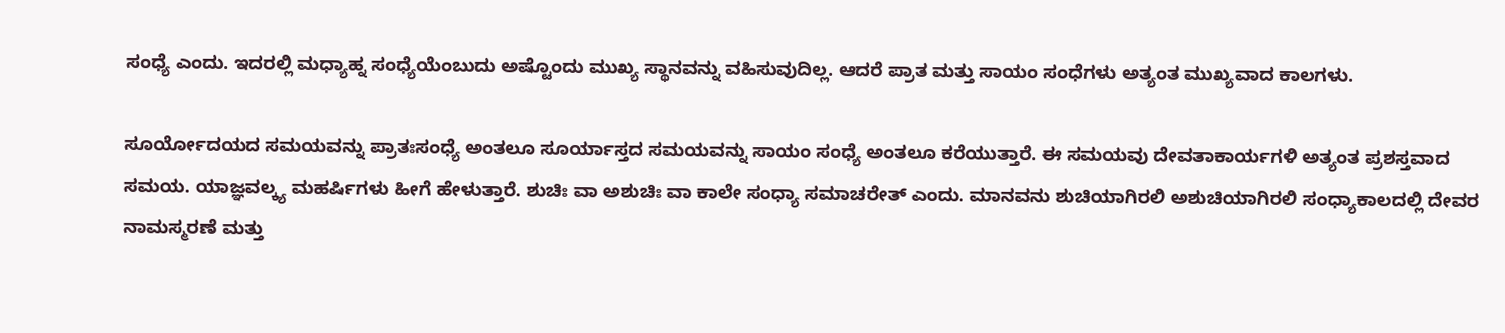ಸಂಧ್ಯೆ ಎಂದು. ಇದರಲ್ಲಿ ಮಧ್ಯಾಹ್ನ ಸಂಧ್ಯೆಯೆಂಬುದು ಅಷ್ಟೊಂದು ಮುಖ್ಯ ಸ್ಥಾನವನ್ನು ವಹಿಸುವುದಿಲ್ಲ. ಆದರೆ ಪ್ರಾತ ಮತ್ತು ಸಾಯಂ ಸಂಧೆಗಳು ಅತ್ಯಂತ ಮುಖ್ಯವಾದ ಕಾಲಗಳು.

ಸೂರ್ಯೋದಯದ ಸಮಯವನ್ನು ಪ್ರಾತಃಸಂಧ್ಯೆ ಅಂತಲೂ ಸೂರ್ಯಾಸ್ತದ ಸಮಯವನ್ನು ಸಾಯಂ ಸಂಧ್ಯೆ ಅಂತಲೂ ಕರೆಯುತ್ತಾರೆ. ಈ ಸಮಯವು ದೇವತಾಕಾರ್ಯಗಳಿ ಅತ್ಯಂತ ಪ್ರಶಸ್ತವಾದ ಸಮಯ. ಯಾಜ್ಞವಲ್ಕ್ಯ ಮಹರ್ಷಿಗಳು ಹೀಗೆ ಹೇಳುತ್ತಾರೆ. ಶುಚಿಃ ವಾ ಅಶುಚಿಃ ವಾ ಕಾಲೇ ಸಂಧ್ಯಾ ಸಮಾಚರೇತ್ ಎಂದು. ಮಾನವನು ಶುಚಿಯಾಗಿರಲಿ ಅಶುಚಿಯಾಗಿರಲಿ ಸಂಧ್ಯಾಕಾಲದಲ್ಲಿ ದೇವರ ನಾಮಸ್ಮರಣೆ ಮತ್ತು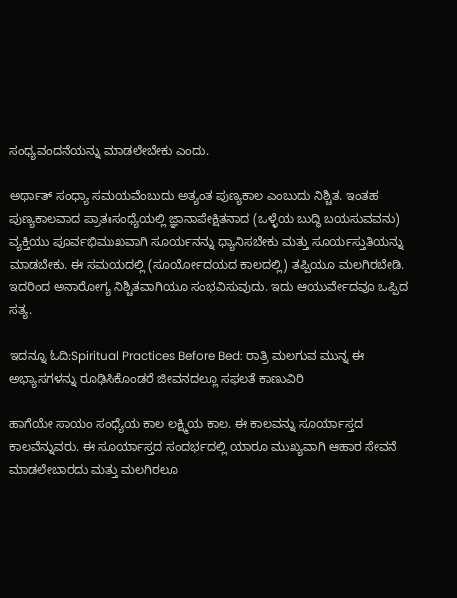ಸಂಧ್ಯವಂದನೆಯನ್ನು ಮಾಡಲೇಬೇಕು ಎಂದು.

ಅರ್ಥಾತ್ ಸಂಧ್ಯಾ ಸಮಯವೆಂಬುದು ಅತ್ಯಂತ ಪುಣ್ಯಕಾಲ ಎಂಬುದು ನಿಶ್ಚಿತ. ಇಂತಹ ಪುಣ್ಯಕಾಲವಾದ ಪ್ರಾತಃಸಂಧ್ಯೆಯಲ್ಲಿ ಜ್ಞಾನಾಪೇಕ್ಷಿತನಾದ (ಒಳ್ಳೆಯ ಬುದ್ಧಿ ಬಯಸುವವನು) ವ್ಯಕ್ತಿಯು ಪೂರ್ವಭಿಮುಖವಾಗಿ ಸೂರ್ಯನನ್ನು ಧ್ಯಾನಿಸಬೇಕು ಮತ್ತು ಸೂರ್ಯಸ್ತುತಿಯನ್ನು ಮಾಡಬೇಕು. ಈ ಸಮಯದಲ್ಲಿ (ಸೂರ್ಯೋದಯದ ಕಾಲದಲ್ಲಿ) ತಪ್ಪಿಯೂ ಮಲಗಿರಬೇಡಿ. ಇದರಿಂದ ಅನಾರೋಗ್ಯ ನಿಶ್ಚಿತವಾಗಿಯೂ ಸಂಭವಿಸುವುದು. ಇದು ಆಯುರ್ವೇದವೂ ಒಪ್ಪಿದ ಸತ್ಯ.

ಇದನ್ನೂ ಓದಿ:Spiritual Practices Before Bed: ರಾತ್ರಿ ಮಲಗುವ ಮುನ್ನ ಈ ಅಭ್ಯಾಸಗಳನ್ನು ರೂಢಿಸಿಕೊಂಡರೆ ಜೀವನದಲ್ಲೂ ಸಫಲತೆ ಕಾಣುವಿರಿ

ಹಾಗೆಯೇ ಸಾಯಂ ಸಂಧ್ಯೆಯ ಕಾಲ ಲಕ್ಷ್ಮಿಯ ಕಾಲ. ಈ ಕಾಲವನ್ನು ಸೂರ್ಯಾಸ್ತದ ಕಾಲವೆನ್ನುವರು. ಈ ಸೂರ್ಯಾಸ್ತದ ಸಂದರ್ಭದಲ್ಲಿ ಯಾರೂ ಮುಖ್ಯವಾಗಿ ಆಹಾರ ಸೇವನೆ ಮಾಡಲೇಬಾರದು ಮತ್ತು ಮಲಗಿರಲೂ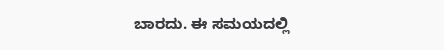ಬಾರದು. ಈ ಸಮಯದಲ್ಲಿ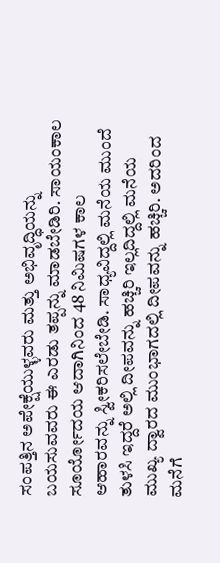ಸಂಪತ್ತಿನ ಅಪೇಕ್ಷೆಯುಳ್ಳವರು ಮತ್ತು ಅಭಿವೃದ್ಧಿಯನ್ನು ಬಯಸುವವರು ಈ ಎರಡು ತಪ್ಪನ್ನು ಮಾಡಬೇಡಿರಿ. ಸಾಯಂಕಾಲ ಸೂರ್ಯೋದಯ ಆದಾಗಿನಿಂದ 48 ನಿಮಿಷಗಳ ಕಾಲ ಆಹಾರವನ್ನು ಸ್ವೀಕರಿಸಲೇಬೇಡಿ. ಸಾಧ್ಯವಿದ್ದಲ್ಲಿ ಮನೆಯ ಮುಂದೆ ತುಳಸಿ ಇದ್ದರೆ ಅಲ್ಲಿ ದೀಪವನ್ನು ಹಚ್ಚಿರಿ ಇಲ್ಲದಿದ್ದಲ್ಲಿ ಮನೆಯ ಮುಖ್ಯ ದ್ವಾರದ ಮುಂಭಾಗದಲ್ಲಿ ದೀಪವನ್ನು ಹಚ್ಚಿರಿ. ಅದರಿಂದ ಮನೆಗೆ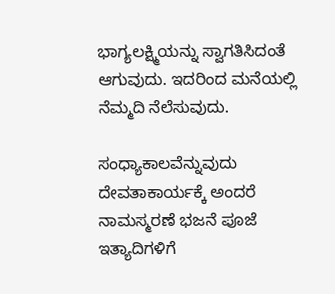ಭಾಗ್ಯಲಕ್ಷ್ಮಿಯನ್ನು ಸ್ವಾಗತಿಸಿದಂತೆ ಆಗುವುದು. ಇದರಿಂದ ಮನೆಯಲ್ಲಿ ನೆಮ್ಮದಿ ನೆಲೆಸುವುದು.

ಸಂಧ್ಯಾಕಾಲವೆನ್ನುವುದು ದೇವತಾಕಾರ್ಯಕ್ಕೆ ಅಂದರೆ ನಾಮಸ್ಮರಣೆ ಭಜನೆ ಪೂಜೆ ಇತ್ಯಾದಿಗಳಿಗೆ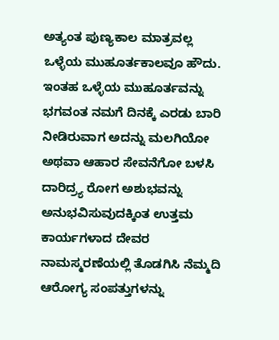ಅತ್ಯಂತ ಪುಣ್ಯಕಾಲ ಮಾತ್ರವಲ್ಲ ಒಳ್ಳೆಯ ಮುಹೂರ್ತಕಾಲವೂ ಹೌದು. ಇಂತಹ ಒಳ್ಳೆಯ ಮುಹೂರ್ತವನ್ನು ಭಗವಂತ ನಮಗೆ ದಿನಕ್ಕೆ ಎರಡು ಬಾರಿ ನೀಡಿರುವಾಗ ಅದನ್ನು ಮಲಗಿಯೋ ಅಥವಾ ಆಹಾರ ಸೇವನೆಗೋ ಬಳಸಿ ದಾರಿದ್ರ್ಯ ರೋಗ ಅಶುಭವನ್ನು ಅನುಭವಿಸುವುದಕ್ಕಿಂತ ಉತ್ತಮ ಕಾರ್ಯಗಳಾದ ದೇವರ ನಾಮಸ್ಮರಣೆಯಲ್ಲಿ ತೊಡಗಿಸಿ ನೆಮ್ಮದಿ ಆರೋಗ್ಯ ಸಂಪತ್ತುಗಳನ್ನು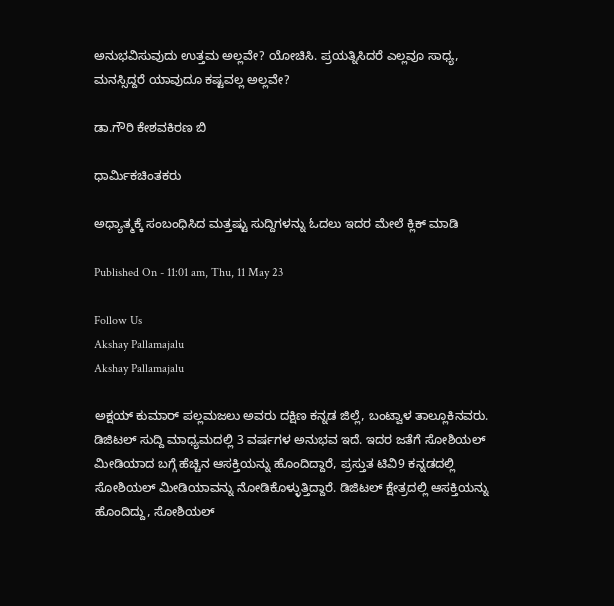ಅನುಭವಿಸುವುದು ಉತ್ತಮ ಅಲ್ಲವೇ? ಯೋಚಿಸಿ. ಪ್ರಯತ್ನಿಸಿದರೆ ಎಲ್ಲವೂ ಸಾಧ್ಯ, ಮನಸ್ಸಿದ್ದರೆ ಯಾವುದೂ ಕಷ್ಟವಲ್ಲ ಅಲ್ಲವೇ?

ಡಾ.ಗೌರಿ ಕೇಶವಕಿರಣ ಬಿ

ಧಾರ್ಮಿಕಚಿಂತಕರು

ಅಧ್ಯಾತ್ಮಕ್ಕೆ ಸಂಬಂಧಿಸಿದ ಮತ್ತಷ್ಟು ಸುದ್ದಿಗಳನ್ನು ಓದಲು ಇದರ ಮೇಲೆ ಕ್ಲಿಕ್ ಮಾಡಿ

Published On - 11:01 am, Thu, 11 May 23

Follow Us
Akshay Pallamajalu
Akshay Pallamajalu

ಅಕ್ಷಯ್ ಕುಮಾರ್ ಪಲ್ಲಮಜಲು ಅವರು ದಕ್ಷಿಣ ಕನ್ನಡ ಜಿಲ್ಲೆ, ಬಂಟ್ವಾಳ ತಾಲ್ಲೂಕಿನವರು. ಡಿಜಿಟಲ್ ಸುದ್ದಿ ಮಾಧ್ಯಮದಲ್ಲಿ 3 ವರ್ಷಗಳ ಅನುಭವ ಇದೆ. ಇದರ ಜತೆಗೆ ಸೋಶಿಯಲ್ ಮೀಡಿಯಾದ ಬಗ್ಗೆ ಹೆಚ್ಚಿನ ಆಸಕ್ತಿಯನ್ನು ಹೊಂದಿದ್ದಾರೆ, ಪ್ರಸ್ತುತ ಟಿವಿ9 ಕನ್ನಡದಲ್ಲಿ ಸೋಶಿಯಲ್ ಮೀಡಿಯಾವನ್ನು ನೋಡಿಕೊಳ್ಳುತ್ತಿದ್ದಾರೆ. ಡಿಜಿಟಲ್ ಕ್ಷೇತ್ರದಲ್ಲಿ ಆಸಕ್ತಿಯನ್ನು ಹೊಂದಿದ್ದು, ಸೋಶಿಯಲ್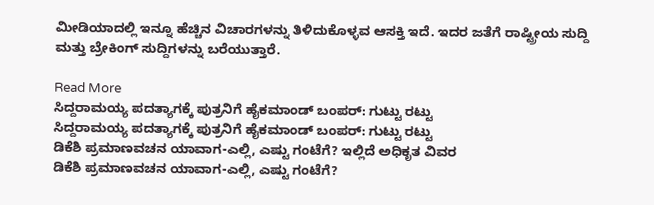ಮೀಡಿಯಾದಲ್ಲಿ ಇನ್ನೂ ಹೆಚ್ಚಿನ ವಿಚಾರಗಳನ್ನು ತಿಳಿದುಕೊಳ್ಳವ ಆಸಕ್ತಿ ಇದೆ. ಇದರ ಜತೆಗೆ ರಾಷ್ಟ್ರೀಯ ಸುದ್ದಿ ಮತ್ತು ಬ್ರೇಕಿಂಗ್ ಸುದ್ದಿಗಳನ್ನು ಬರೆಯುತ್ತಾರೆ.

Read More
ಸಿದ್ದರಾಮಯ್ಯ ಪದತ್ಯಾಗಕ್ಕೆ ಪುತ್ರನಿಗೆ ಹೈಕಮಾಂಡ್ ಬಂಪರ್: ಗುಟ್ಟು ರಟ್ಟು
ಸಿದ್ದರಾಮಯ್ಯ ಪದತ್ಯಾಗಕ್ಕೆ ಪುತ್ರನಿಗೆ ಹೈಕಮಾಂಡ್ ಬಂಪರ್: ಗುಟ್ಟು ರಟ್ಟು
ಡಿಕೆಶಿ ಪ್ರಮಾಣವಚನ ಯಾವಾಗ-ಎಲ್ಲಿ, ಎಷ್ಟು ಗಂಟೆಗೆ? ಇಲ್ಲಿದೆ ಅಧಿಕೃತ ವಿವರ
ಡಿಕೆಶಿ ಪ್ರಮಾಣವಚನ ಯಾವಾಗ-ಎಲ್ಲಿ, ಎಷ್ಟು ಗಂಟೆಗೆ?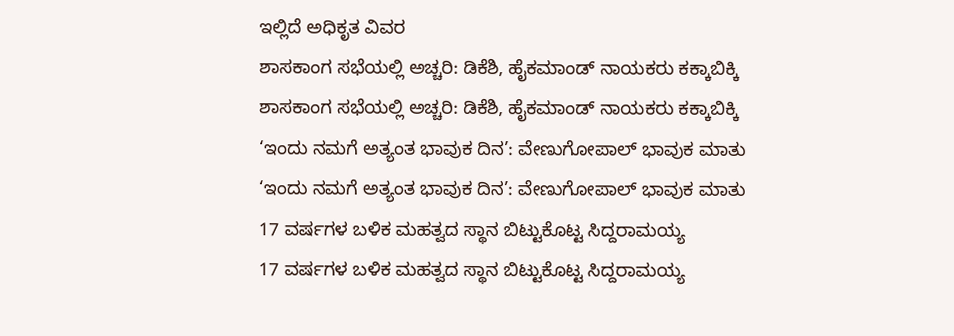ಇಲ್ಲಿದೆ ಅಧಿಕೃತ ವಿವರ
ಶಾಸಕಾಂಗ ಸಭೆಯಲ್ಲಿ ಅಚ್ಚರಿ: ಡಿಕೆಶಿ, ಹೈಕಮಾಂಡ್ ನಾಯಕರು ಕಕ್ಕಾಬಿಕ್ಕಿ
ಶಾಸಕಾಂಗ ಸಭೆಯಲ್ಲಿ ಅಚ್ಚರಿ: ಡಿಕೆಶಿ, ಹೈಕಮಾಂಡ್ ನಾಯಕರು ಕಕ್ಕಾಬಿಕ್ಕಿ
‘ಇಂದು ನಮಗೆ ಅತ್ಯಂತ ಭಾವುಕ ದಿನ’: ವೇಣುಗೋಪಾಲ್ ಭಾವುಕ ಮಾತು
‘ಇಂದು ನಮಗೆ ಅತ್ಯಂತ ಭಾವುಕ ದಿನ’: ವೇಣುಗೋಪಾಲ್ ಭಾವುಕ ಮಾತು
17 ವರ್ಷಗಳ ಬಳಿಕ ಮಹತ್ವದ ಸ್ಥಾನ ಬಿಟ್ಟುಕೊಟ್ಟ ಸಿದ್ದರಾಮಯ್ಯ
17 ವರ್ಷಗಳ ಬಳಿಕ ಮಹತ್ವದ ಸ್ಥಾನ ಬಿಟ್ಟುಕೊಟ್ಟ ಸಿದ್ದರಾಮಯ್ಯ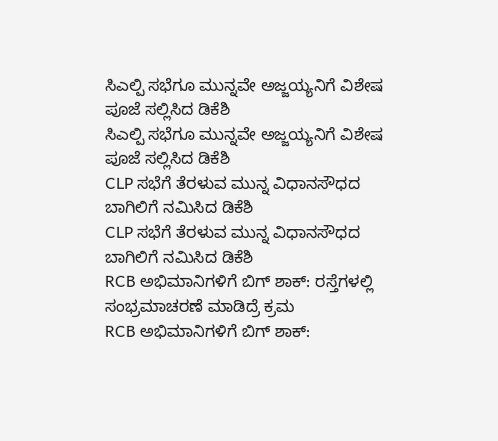ಸಿಎಲ್ಪಿ ಸಭೆಗೂ ಮುನ್ನವೇ ಅಜ್ಜಯ್ಯನಿಗೆ ವಿಶೇಷ ಪೂಜೆ ಸಲ್ಲಿಸಿದ ಡಿಕೆಶಿ
ಸಿಎಲ್ಪಿ ಸಭೆಗೂ ಮುನ್ನವೇ ಅಜ್ಜಯ್ಯನಿಗೆ ವಿಶೇಷ ಪೂಜೆ ಸಲ್ಲಿಸಿದ ಡಿಕೆಶಿ
CLP ಸಭೆಗೆ ತೆರಳುವ ಮುನ್ನ ವಿಧಾನಸೌಧದ ಬಾಗಿಲಿಗೆ ನಮಿಸಿದ ಡಿಕೆಶಿ
CLP ಸಭೆಗೆ ತೆರಳುವ ಮುನ್ನ ವಿಧಾನಸೌಧದ ಬಾಗಿಲಿಗೆ ನಮಿಸಿದ ಡಿಕೆಶಿ
RCB ಅಭಿಮಾನಿಗಳಿಗೆ ಬಿಗ್ ಶಾಕ್: ರಸ್ತೆಗಳಲ್ಲಿ ಸಂಭ್ರಮಾಚರಣೆ ಮಾಡಿದ್ರೆ ಕ್ರಮ
RCB ಅಭಿಮಾನಿಗಳಿಗೆ ಬಿಗ್ ಶಾಕ್: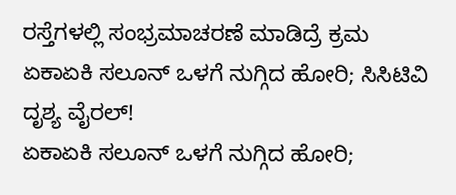ರಸ್ತೆಗಳಲ್ಲಿ ಸಂಭ್ರಮಾಚರಣೆ ಮಾಡಿದ್ರೆ ಕ್ರಮ
ಏಕಾಏಕಿ ಸಲೂನ್ ಒಳಗೆ ನುಗ್ಗಿದ ಹೋರಿ; ಸಿಸಿಟಿವಿ ದೃಶ್ಯ ವೈರಲ್!
ಏಕಾಏಕಿ ಸಲೂನ್ ಒಳಗೆ ನುಗ್ಗಿದ ಹೋರಿ;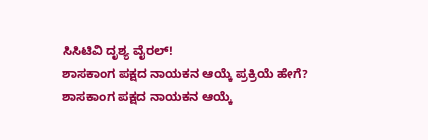ಸಿಸಿಟಿವಿ ದೃಶ್ಯ ವೈರಲ್!
ಶಾಸಕಾಂಗ ಪಕ್ಷದ ನಾಯಕನ ಆಯ್ಕೆ ಪ್ರಕ್ರಿಯೆ ಹೇಗೆ?
ಶಾಸಕಾಂಗ ಪಕ್ಷದ ನಾಯಕನ ಆಯ್ಕೆ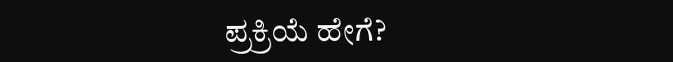ಪ್ರಕ್ರಿಯೆ ಹೇಗೆ?